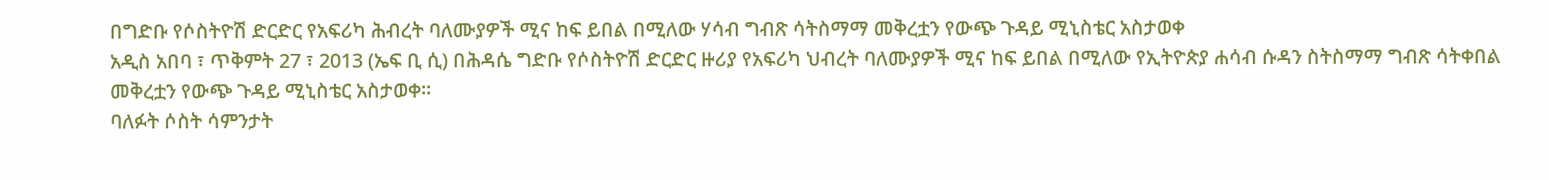በግድቡ የሶስትዮሽ ድርድር የአፍሪካ ሕብረት ባለሙያዎች ሚና ከፍ ይበል በሚለው ሃሳብ ግብጽ ሳትስማማ መቅረቷን የውጭ ጉዳይ ሚኒስቴር አስታወቀ
አዲስ አበባ ፣ ጥቅምት 27 ፣ 2013 (ኤፍ ቢ ሲ) በሕዳሴ ግድቡ የሶስትዮሽ ድርድር ዙሪያ የአፍሪካ ህብረት ባለሙያዎች ሚና ከፍ ይበል በሚለው የኢትዮጵያ ሐሳብ ሱዳን ስትስማማ ግብጽ ሳትቀበል መቅረቷን የውጭ ጉዳይ ሚኒስቴር አስታወቀ።
ባለፉት ሶስት ሳምንታት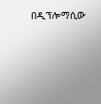በዲፕሎማሲው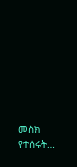መስክ የተሰሩት…